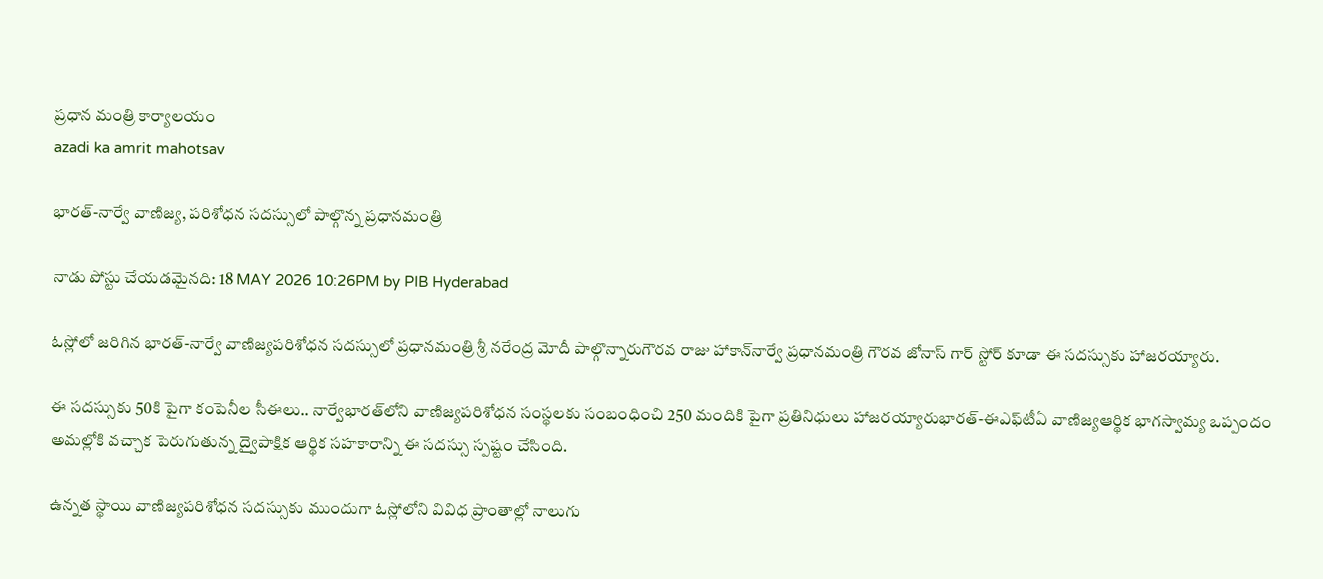ప్రధాన మంత్రి కార్యాలయం
azadi ka amrit mahotsav

భారత్-నార్వే వాణిజ్య, పరిశోధన సదస్సులో పాల్గొన్న ప్రధానమంత్రి

నాడు పోస్టు చేయడమైనది: 18 MAY 2026 10:26PM by PIB Hyderabad

ఓస్లోలో జరిగిన భారత్-నార్వే వాణిజ్యపరిశోధన సదస్సులో ప్రధానమంత్రి శ్రీ నరేంద్ర మోదీ పాల్గొన్నారుగౌరవ రాజు హాకాన్‌నార్వే ప్రధానమంత్రి గౌరవ జోనాస్ గార్‌ స్టోర్‌ కూడా ఈ సదస్సుకు హాజరయ్యారు.

ఈ సదస్సుకు 50కి పైగా కంపెనీల సీఈలు.. నార్వేభారత్‌లోని వాణిజ్యపరిశోధన సంస్థలకు సంబంధించి 250 మందికి పైగా ప్రతినిధులు హాజరయ్యారుభారత్-ఈఎఫ్‌టీఏ వాణిజ్యఆర్థిక భాగస్వామ్య ఒప్పందం అమల్లోకి వచ్చాక పెరుగుతున్న ద్వైపాక్షిక ఆర్థిక సహకారాన్ని ఈ సదస్సు స్పష్టం చేసింది.

ఉన్నత స్థాయి వాణిజ్యపరిశోధన సదస్సుకు ముందుగా ఓస్లోలోని వివిధ ప్రాంతాల్లో నాలుగు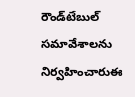రౌండ్‌టేబుల్‌ సమావేశాలను నిర్వహించారుఈ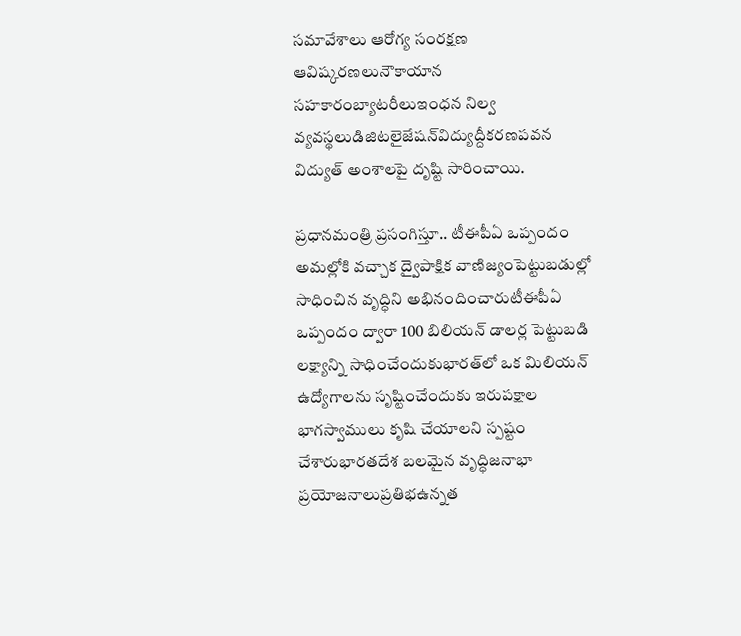సమావేశాలు ఆరోగ్య సంరక్షణ ఆవిష్కరణలునౌకాయాన సహకారంబ్యాటరీలుఇంధన నిల్వ వ్యవస్థలుడిజిటలైజేషన్‌విద్యుద్దీకరణపవన విద్యుత్‌ అంశాలపై దృష్టి సారించాయి.

ప్రధానమంత్రి ప్రసంగిస్తూ.. టీఈపీఏ ఒప్పందం అమల్లోకి వచ్చాక ద్వైపాక్షిక వాణిజ్యంపెట్టుబడుల్లో సాధించిన వృద్ధిని అభినందించారుటీఈపీఏ ఒప్పందం ద్వారా 100 బిలియన్‌ డాలర్ల పెట్టుబడి లక్ష్యాన్ని సాధించేందుకుభారత్‌లో ఒక మిలియన్ ఉద్యోగాలను సృష్టించేందుకు ఇరుపక్షాల భాగస్వాములు కృషి చేయాలని స్పష్టం చేశారుభారతదేశ బలమైన వృద్ధిజనాభా ప్రయోజనాలుప్రతిభఉన్నత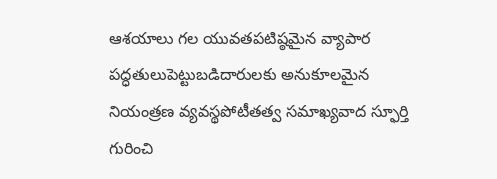ఆశయాలు గల యువతపటిష్ఠమైన వ్యాపార పద్ధతులుపెట్టుబడిదారులకు అనుకూలమైన నియంత్రణ వ్యవస్థపోటీతత్వ సమాఖ్యవాద స్ఫూర్తి గురించి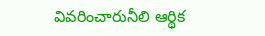వివరించారునీలి ఆర్థిక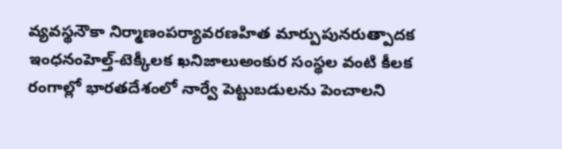వ్యవస్థనౌకా నిర్మాణంపర్యావరణహిత మార్పుపునరుత్పాదక ఇంధనంహెల్త్-టెక్కీలక ఖనిజాలుఅంకుర సంస్థల వంటి కీలక రంగాల్లో భారతదేశంలో నార్వే పెట్టుబడులను పెంచాలని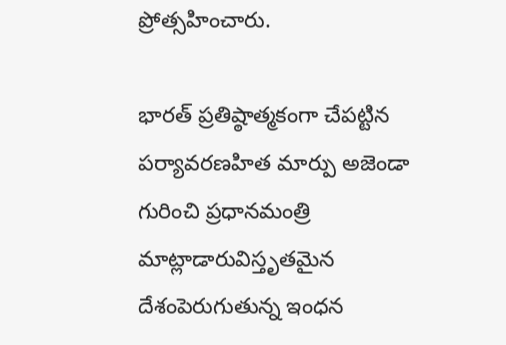ప్రోత్సహించారు.

భారత్‌ ప్రతిష్ఠాత్మకంగా చేపట్టిన పర్యావరణహిత మార్పు అజెండా గురించి ప్రధానమంత్రి మాట్లాడారువిస్తృతమైన దేశంపెరుగుతున్న ఇంధన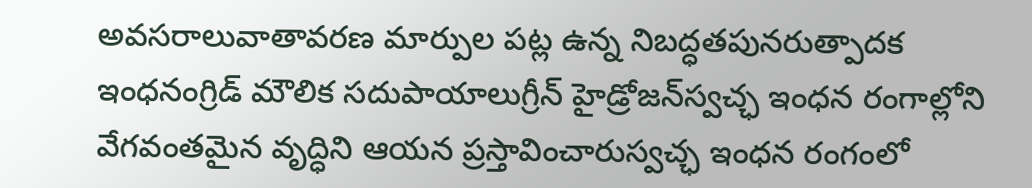అవసరాలువాతావరణ మార్పుల పట్ల ఉన్న నిబద్ధతపునరుత్పాదక ఇంధనంగ్రిడ్‌ మౌలిక సదుపాయాలుగ్రీన్ హైడ్రోజన్‌స్వచ‌్ఛ ఇంధన రంగాల్లోని వేగవంతమైన వృద్ధిని ఆయన ప్రస్తావించారుస్వచ్ఛ ఇంధన రంగంలో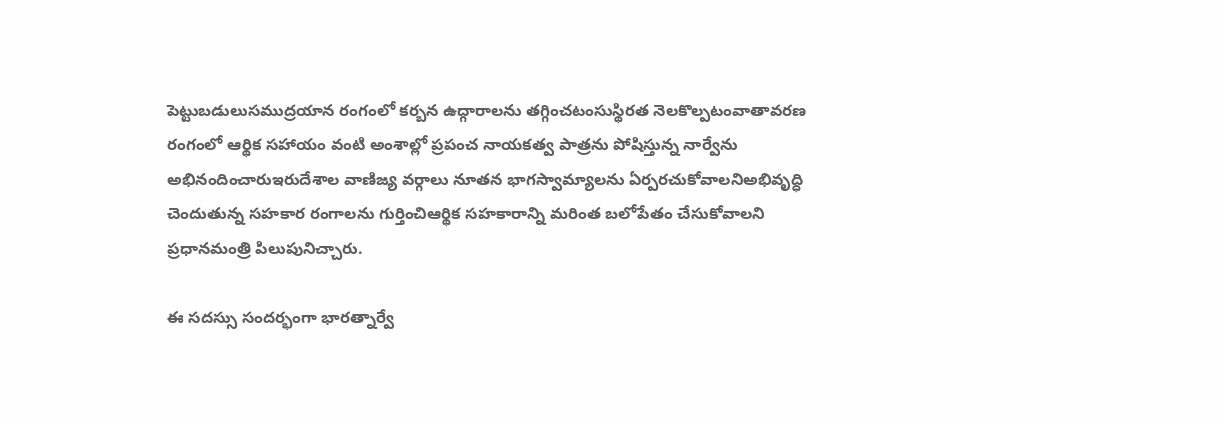పెట్టుబడులుసముద్రయాన రంగంలో కర్బన ఉద్గారాలను తగ్గించటంసుస్థిరత నెలకొల్పటంవాతావరణ రంగంలో ఆర్థిక సహాయం వంటి అంశాల్లో ప్రపంచ నాయకత్వ పాత్రను పోషిస్తున్న నార్వేను అభినందించారుఇరుదేశాల వాణిజ్య వర్గాలు నూతన భాగస్వామ్యాలను ఏర్పరచుకోవాలనిఅభివృద్ధి చెందుతున్న సహకార రంగాలను గుర్తించిఆర్థిక సహకారాన్ని మరింత బలోపేతం చేసుకోవాలని ప్రధానమంత్రి పిలుపునిచ్చారు.

ఈ సదస్సు సందర్భంగా భారత్నార్వే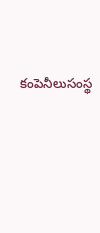కంపెనీలుసంస్థ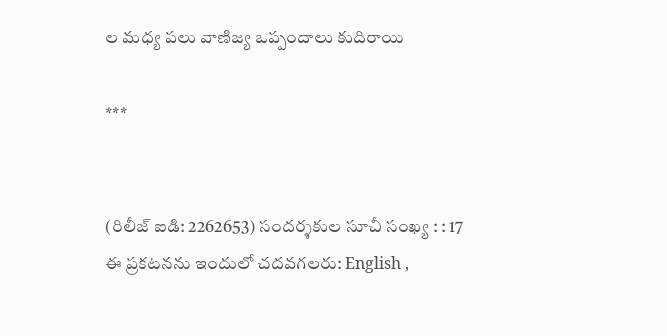ల మధ్య పలు వాణిజ్య ఒప్పందాలు కుదిరాయి

***


(రిలీజ్ ఐడి: 2262653) సందర్శకుల సూచీ సంఖ్య : : 17
ఈ ప్రకటనను ఇందులో చదవగలరు: English ,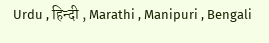Urdu , हिन्दी , Marathi , Manipuri , Bengali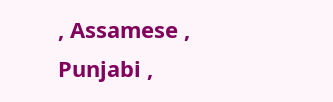, Assamese , Punjabi ,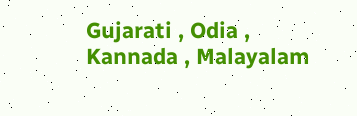Gujarati , Odia , Kannada , Malayalam